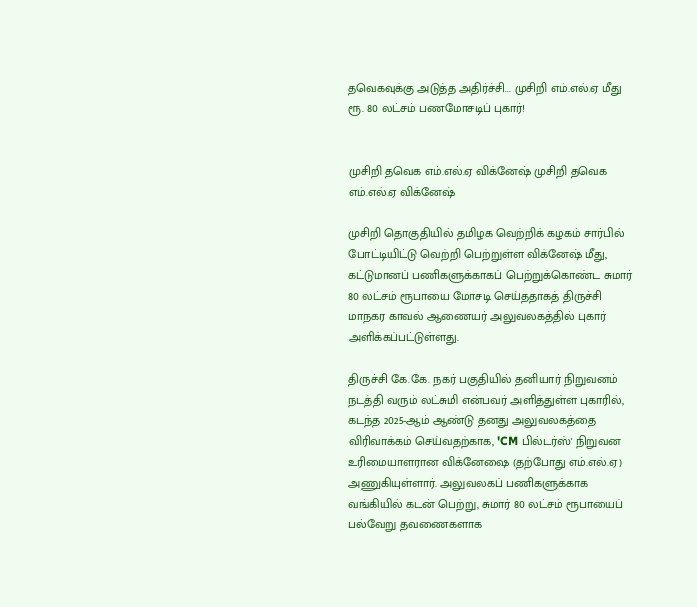தவெகவுக்கு அடுத்த அதிர்ச்சி... முசிறி எம்.எல்.ஏ மீது ரூ. 80 லட்சம் பணமோசடிப் புகார்!


முசிறி தவெக எம்.எல்.ஏ விக்னேஷ் முசிறி தவெக எம்.எல்.ஏ விக்னேஷ்

முசிறி தொகுதியில் தமிழக வெற்றிக் கழகம் சார்பில் போட்டியிட்டு வெற்றி பெற்றுள்ள விக்னேஷ் மீது, கட்டுமானப் பணிகளுக்காகப் பெற்றுக்கொண்ட சுமார் 80 லட்சம் ரூபாயை மோசடி செய்ததாகத் திருச்சி மாநகர காவல் ஆணையர் அலுவலகத்தில் புகார் அளிக்கப்பட்டுள்ளது.

திருச்சி கே.கே. நகர் பகுதியில் தனியார் நிறுவனம் நடத்தி வரும் லட்சுமி என்பவர் அளித்துள்ள புகாரில், கடந்த 2025-ஆம் ஆண்டு தனது அலுவலகத்தை விரிவாக்கம் செய்வதற்காக, 'CM பில்டர்ஸ்' நிறுவன உரிமையாளரான விக்னேஷை (தற்போது எம்.எல்.ஏ) அணுகியுள்ளார். அலுவலகப் பணிகளுக்காக வங்கியில் கடன் பெற்று, சுமார் 80 லட்சம் ரூபாயைப் பல்வேறு தவணைகளாக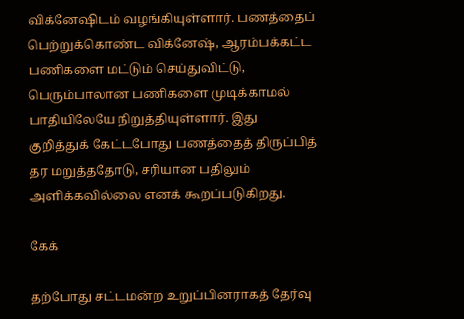விக்னேஷிடம் வழங்கியுள்ளார். பணத்தைப் பெற்றுக்கொண்ட விக்னேஷ், ஆரம்பக்கட்ட பணிகளை மட்டும் செய்துவிட்டு, பெரும்பாலான பணிகளை முடிக்காமல் பாதியிலேயே நிறுத்தியுள்ளார். இது குறித்துக் கேட்டபோது பணத்தைத் திருப்பித் தர மறுத்ததோடு, சரியான பதிலும் அளிக்கவில்லை எனக் கூறப்படுகிறது.

கேக்

தற்போது சட்டமன்ற உறுப்பினராகத் தேர்வு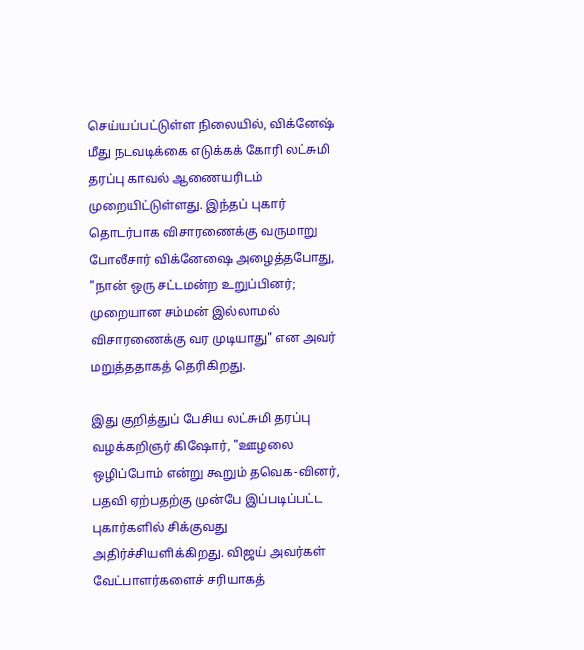செய்யப்பட்டுள்ள நிலையில், விக்னேஷ் மீது நடவடிக்கை எடுக்கக் கோரி லட்சுமி தரப்பு காவல் ஆணையரிடம் முறையிட்டுள்ளது. இந்தப் புகார் தொடர்பாக விசாரணைக்கு வருமாறு போலீசார் விக்னேஷை அழைத்தபோது, "நான் ஒரு சட்டமன்ற உறுப்பினர்; முறையான சம்மன் இல்லாமல் விசாரணைக்கு வர முடியாது" என அவர் மறுத்ததாகத் தெரிகிறது.

இது குறித்துப் பேசிய லட்சுமி தரப்பு வழக்கறிஞர் கிஷோர், "ஊழலை ஒழிப்போம் என்று கூறும் தவெக-வினர், பதவி ஏற்பதற்கு முன்பே இப்படிப்பட்ட புகார்களில் சிக்குவது அதிர்ச்சியளிக்கிறது. விஜய் அவர்கள் வேட்பாளர்களைச் சரியாகத்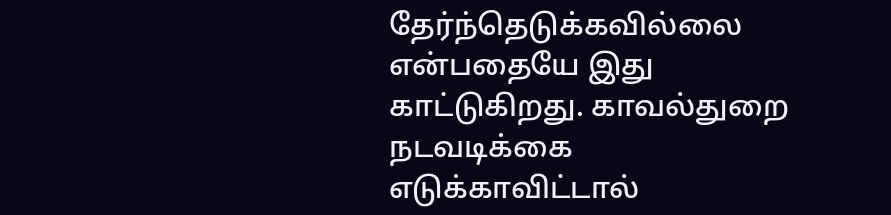தேர்ந்தெடுக்கவில்லை என்பதையே இது காட்டுகிறது. காவல்துறை நடவடிக்கை எடுக்காவிட்டால்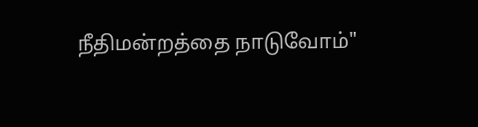நீதிமன்றத்தை நாடுவோம்"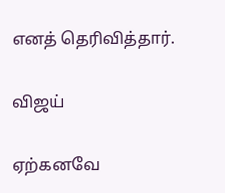எனத் தெரிவித்தார்.

விஜய்

ஏற்கனவே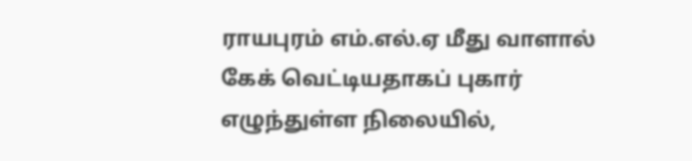ராயபுரம் எம்.எல்.ஏ மீது வாளால் கேக் வெட்டியதாகப் புகார் எழுந்துள்ள நிலையில்,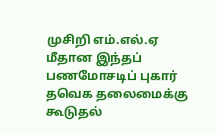முசிறி எம்.எல்.ஏ மீதான இந்தப் பணமோசடிப் புகார் தவெக தலைமைக்கு கூடுதல்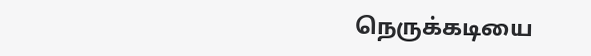நெருக்கடியை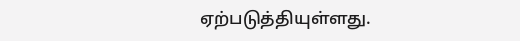ஏற்படுத்தியுள்ளது.